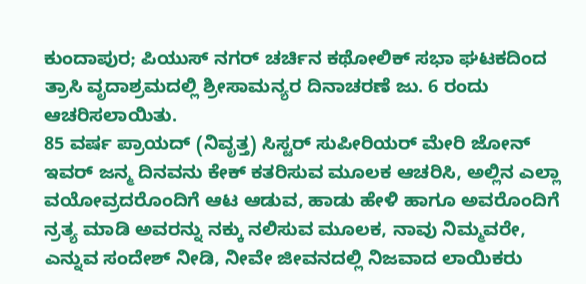ಕುಂದಾಪುರ; ಪಿಯುಸ್ ನಗರ್ ಚರ್ಚಿನ ಕಥೋಲಿಕ್ ಸಭಾ ಘಟಕದಿಂದ ತ್ರಾಸಿ ವೃದಾಶ್ರಮದಲ್ಲಿ ಶ್ರೀಸಾಮನ್ಯರ ದಿನಾಚರಣೆ ಜು. 6 ರಂದು ಆಚರಿಸಲಾಯಿತು.
85 ವರ್ಷ ಪ್ರಾಯದ್ (ನಿವೃತ್ತ) ಸಿಸ್ಟರ್ ಸುಪೀರಿಯರ್ ಮೇರಿ ಜೋನ್ ಇವರ್ ಜನ್ಮ ದಿನವನು ಕೇಕ್ ಕತರಿಸುವ ಮೂಲಕ ಆಚರಿಸಿ, ಅಲ್ಲಿನ ಎಲ್ಲಾ ವಯೋವ್ರದರೊಂದಿಗೆ ಆಟ ಆಡುವ, ಹಾಡು ಹೇಳಿ ಹಾಗೂ ಅವರೊಂದಿಗೆ ನ್ರತ್ಯ ಮಾಡಿ ಅವರನ್ನು ನಕ್ಕು ನಲಿಸುವ ಮೂಲಕ, ನಾವು ನಿಮ್ಮವರೇ, ಎನ್ನುವ ಸಂದೇಶ್ ನೀಡಿ, ನೀವೇ ಜೀವನದಲ್ಲಿ ನಿಜವಾದ ಲಾಯಿಕರು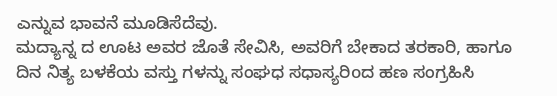ಎನ್ನುವ ಭಾವನೆ ಮೂಡಿಸೆದೆವು.
ಮದ್ಯಾನ್ನ ದ ಊಟ ಅವರ ಜೊತೆ ಸೇವಿಸಿ, ಅವರಿಗೆ ಬೇಕಾದ ತರಕಾರಿ, ಹಾಗೂ ದಿನ ನಿತ್ಯ ಬಳಕೆಯ ವಸ್ತು ಗಳನ್ನು ಸಂಘಧ ಸಧಾಸ್ಯರಿoದ ಹಣ ಸಂಗ್ರಹಿಸಿ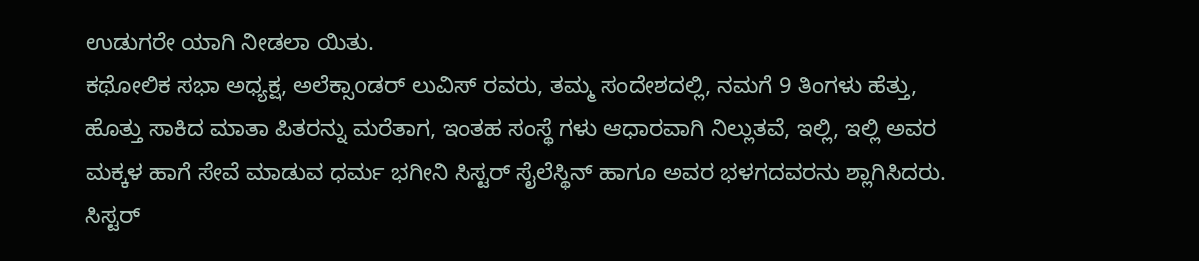ಉಡುಗರೇ ಯಾಗಿ ನೀಡಲಾ ಯಿತು.
ಕಥೋಲಿಕ ಸಭಾ ಅಧ್ಯಕ್ಷ, ಅಲೆಕ್ಸಾoಡರ್ ಲುವಿಸ್ ರವರು, ತಮ್ಮ ಸಂದೇಶದಲ್ಲಿ, ನಮಗೆ 9 ತಿಂಗಳು ಹೆತ್ತು, ಹೊತ್ತು ಸಾಕಿದ ಮಾತಾ ಪಿತರನ್ನು ಮರೆತಾಗ, ಇಂತಹ ಸಂಸ್ಥೆ ಗಳು ಆಧಾರವಾಗಿ ನಿಲ್ಲುತವೆ, ಇಲ್ಲಿ, ಇಲ್ಲಿ ಅವರ ಮಕ್ಕಳ ಹಾಗೆ ಸೇವೆ ಮಾಡುವ ಧರ್ಮ ಭಗೀನಿ ಸಿಸ್ಟರ್ ಸೈಲೆಸ್ಥಿನ್ ಹಾಗೂ ಅವರ ಭಳಗದವರನು ಶ್ಲಾಗಿಸಿದರು.
ಸಿಸ್ಟರ್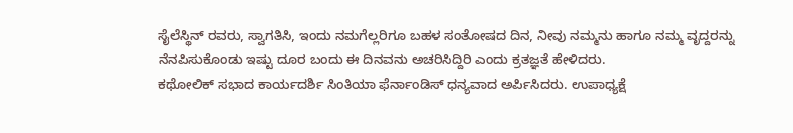ಸೈಲೆಸ್ಥಿನ್ ರವರು, ಸ್ವಾಗತಿಸಿ, ಇಂದು ನಮಗೆಲ್ಲರಿಗೂ ಬಹಳ ಸಂತೋಷದ ದಿನ, ನೀವು ನಮ್ಮನು ಹಾಗೂ ನಮ್ಮ ವೃದ್ದರನ್ನು ನೆನಪಿಸುಕೊಂಡು ಇಷ್ಟು ದೂರ ಬಂದು ಈ ದಿನವನು ಅಚರಿಸಿದ್ದಿರಿ ಎಂದು ಕ್ರತಜ್ಞತೆ ಹೇಳಿದರು.
ಕಥೋಲಿಕ್ ಸಭಾದ ಕಾರ್ಯದರ್ಶಿ ಸಿಂತಿಯಾ ಫೆರ್ನಾಂಡಿಸ್ ಧನ್ಯವಾದ ಅರ್ಪಿಸಿದರು. ಉಪಾಧ್ಯಕ್ಷೆ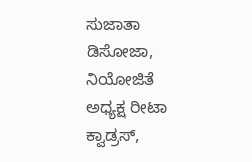ಸುಜಾತಾ ಡಿಸೋಜಾ,
ನಿಯೋಜಿತೆ ಅಧ್ಯಕ್ಷ ರೀಟಾ ಕ್ವಾಡ್ರಸ್,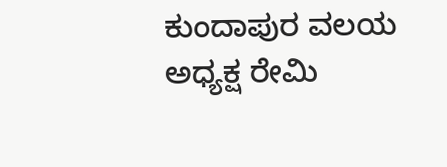ಕುಂದಾಪುರ ವಲಯ ಅಧ್ಯಕ್ಷ ರೇಮಿ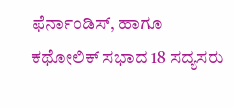ಫೆರ್ನಾಂಡಿಸ್, ಹಾಗೂ ಕಥೋಲಿಕ್ ಸಭಾದ 18 ಸದ್ಯಸರು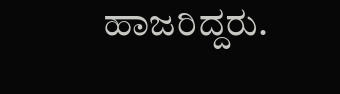ಹಾಜರಿದ್ದರು.